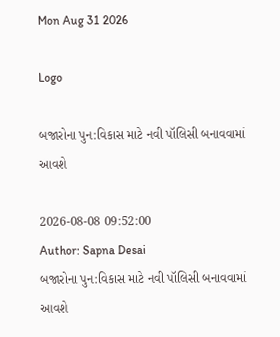Mon Aug 31 2026

Logo

બજારોના પુન:વિકાસ માટે નવી પૉલિસી બનાવવામાં આવશે

2026-08-08 09:52:00
Author: Sapna Desai
બજારોના પુન:વિકાસ માટે નવી પૉલિસી બનાવવામાં આવશે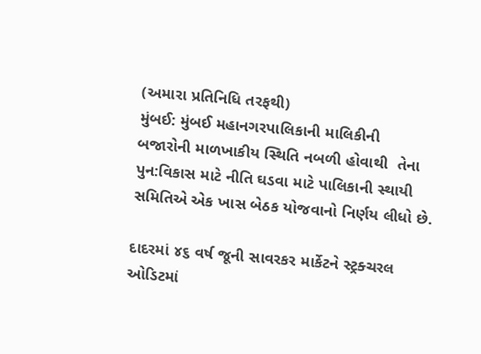(અમારા પ્રતિનિધિ તરફથી)
મુંબઈ: મુંબઈ મહાનગરપાલિકાની માલિકીની  બજારોની માળખાકીય સ્થિતિ નબળી હોવાથી  તેના પુન:વિકાસ માટે નીતિ ઘડવા માટે પાલિકાની સ્થાયી સમિતિએ એક ખાસ બેઠક યોજવાનો નિર્ણય લીધો છે.

દાદરમાં ૪૬ વર્ષ જૂની સાવરકર માર્કેટને સ્ટ્રક્ચરલ ઓડિટમાં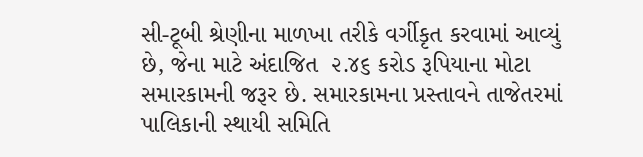સી-ટૂબી શ્રેણીના માળખા તરીકે વર્ગીકૃત કરવામાં આવ્યું છે, જેના માટે અંદાજિત  ૨.૪૬ કરોડ રૂપિયાના મોટા સમારકામની જરૂર છે. સમારકામના પ્રસ્તાવને તાજેતરમાં પાલિકાની સ્થાયી સમિતિ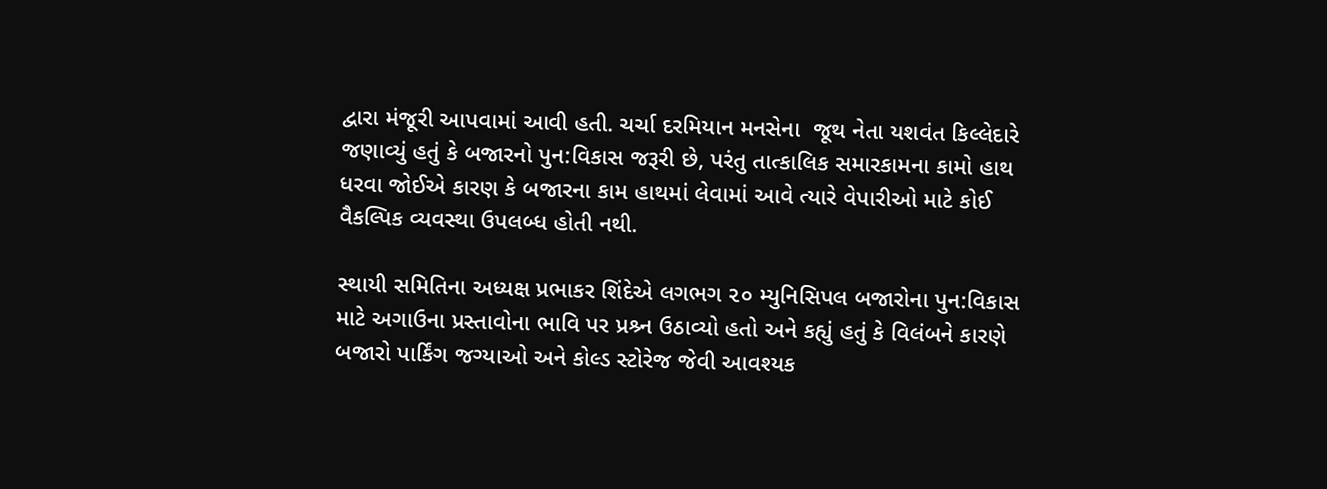દ્વારા મંજૂરી આપવામાં આવી હતી. ચર્ચા દરમિયાન મનસેના  જૂથ નેતા યશવંત કિલ્લેદારે જણાવ્યું હતું કે બજારનો પુન:વિકાસ જરૂરી છે, પરંતુ તાત્કાલિક સમારકામના કામો હાથ ધરવા જોઈએ કારણ કે બજારના કામ હાથમાં લેવામાં આવે ત્યારે વેપારીઓ માટે કોઈ વૈકલ્પિક વ્યવસ્થા ઉપલબ્ધ હોતી નથી.

સ્થાયી સમિતિના અધ્યક્ષ પ્રભાકર શિંદેએ લગભગ ૨૦ મ્યુનિસિપલ બજારોના પુન:વિકાસ માટે અગાઉના પ્રસ્તાવોના ભાવિ પર પ્રશ્ર્ન ઉઠાવ્યો હતો અને કહ્યું હતું કે વિલંબને કારણે બજારો પાર્કિંગ જગ્યાઓ અને કોલ્ડ સ્ટોરેજ જેવી આવશ્યક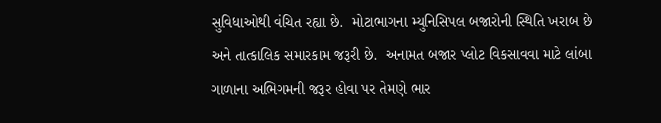સુવિધાઓથી વંચિત રહ્યા છે.  મોટાભાગના મ્યુનિસિપલ બજારોની સ્થિતિ ખરાબ છે અને તાત્કાલિક સમારકામ જરૂરી છે.  અનામત બજાર પ્લોટ વિકસાવવા માટે લાંબા ગાળાના અભિગમની જરૂર હોવા પર તેમણે ભાર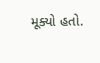મૂક્યો હતો.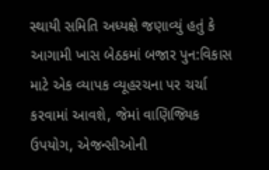સ્થાયી સમિતિ અધ્યક્ષે જણાવ્યું હતું કે આગામી ખાસ બેઠકમાં બજાર પુન:વિકાસ માટે એક વ્યાપક વ્યૂહરચના પર ચર્ચા કરવામાં આવશે, જેમાં વાણિજ્યિક ઉપયોગ, એજન્સીઓની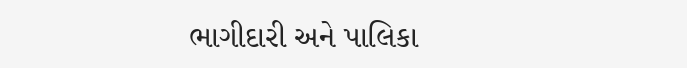ભાગીદારી અને પાલિકા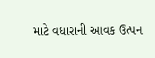માટે વધારાની આવક ઉત્પન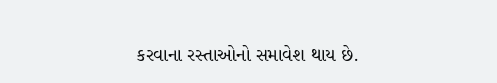કરવાના રસ્તાઓનો સમાવેશ થાય છે.